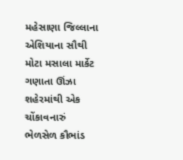મહેસાણા જિલ્લાના એશિયાના સૌથી મોટા મસાલા માર્કેટ ગણાતા ઊંઝા શહેરમાંથી એક ચોંકાવનારું ભેળસેળ કૌભાંડ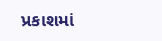પ્રકાશમાં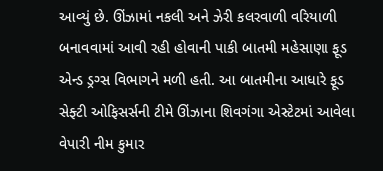આવ્યું છે. ઊંઝામાં નકલી અને ઝેરી કલરવાળી વરિયાળી બનાવવામાં આવી રહી હોવાની પાકી બાતમી મહેસાણા ફૂડ એન્ડ ડ્રગ્સ વિભાગને મળી હતી. આ બાતમીના આધારે ફૂડ સેફ્ટી ઓફિસર્સની ટીમે ઊંઝાના શિવગંગા એસ્ટેટમાં આવેલા વેપારી નીમ કુમાર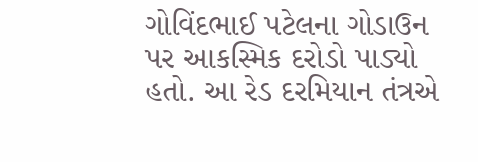ગોવિંદભાઈ પટેલના ગોડાઉન પર આકસ્મિક દરોડો પાડ્યો હતો. આ રેડ દરમિયાન તંત્રએ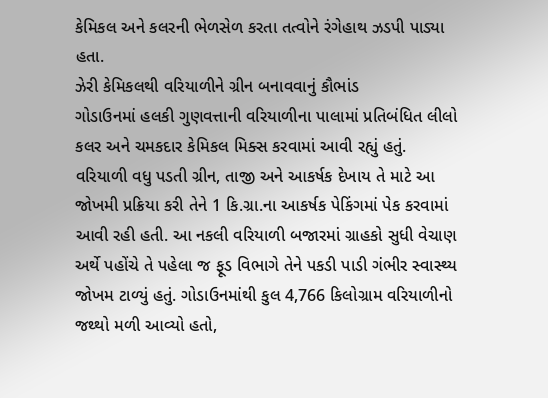કેમિકલ અને કલરની ભેળસેળ કરતા તત્વોને રંગેહાથ ઝડપી પાડ્યા હતા.
ઝેરી કેમિકલથી વરિયાળીને ગ્રીન બનાવવાનું કૌભાંડ
ગોડાઉનમાં હલકી ગુણવત્તાની વરિયાળીના પાલામાં પ્રતિબંધિત લીલો કલર અને ચમકદાર કેમિકલ મિક્સ કરવામાં આવી રહ્યું હતું. વરિયાળી વધુ પડતી ગ્રીન, તાજી અને આકર્ષક દેખાય તે માટે આ જોખમી પ્રક્રિયા કરી તેને 1 કિ.ગ્રા.ના આકર્ષક પેકિંગમાં પેક કરવામાં આવી રહી હતી. આ નકલી વરિયાળી બજારમાં ગ્રાહકો સુધી વેચાણ અર્થે પહોંચે તે પહેલા જ ફૂડ વિભાગે તેને પકડી પાડી ગંભીર સ્વાસ્થ્ય જોખમ ટાળ્યું હતું. ગોડાઉનમાંથી કુલ 4,766 કિલોગ્રામ વરિયાળીનો જથ્થો મળી આવ્યો હતો,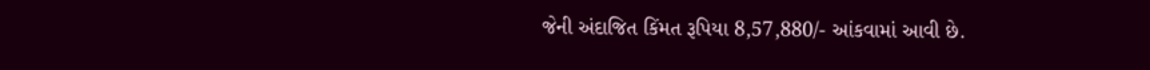જેની અંદાજિત કિંમત રૂપિયા 8,57,880/- આંકવામાં આવી છે.